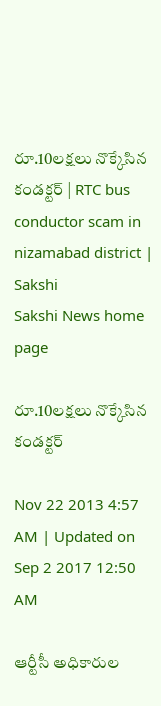రూ.10లక్షలు నొక్కేసిన కండక్టర్ | RTC bus conductor scam in nizamabad district | Sakshi
Sakshi News home page

రూ.10లక్షలు నొక్కేసిన కండక్టర్

Nov 22 2013 4:57 AM | Updated on Sep 2 2017 12:50 AM

ఆర్టీసీ అధికారుల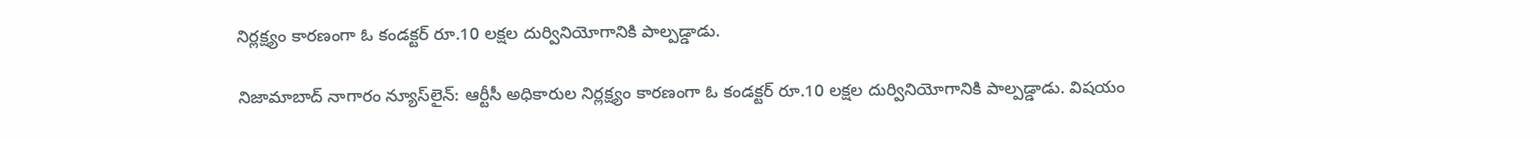నిర్లక్ష్యం కారణంగా ఓ కండక్టర్ రూ.10 లక్షల దుర్వినియోగానికి పాల్పడ్డాడు.

నిజామాబాద్ నాగారం న్యూస్‌లైన్: ఆర్టీసీ అధికారుల నిర్లక్ష్యం కారణంగా ఓ కండక్టర్ రూ.10 లక్షల దుర్వినియోగానికి పాల్పడ్డాడు. విషయం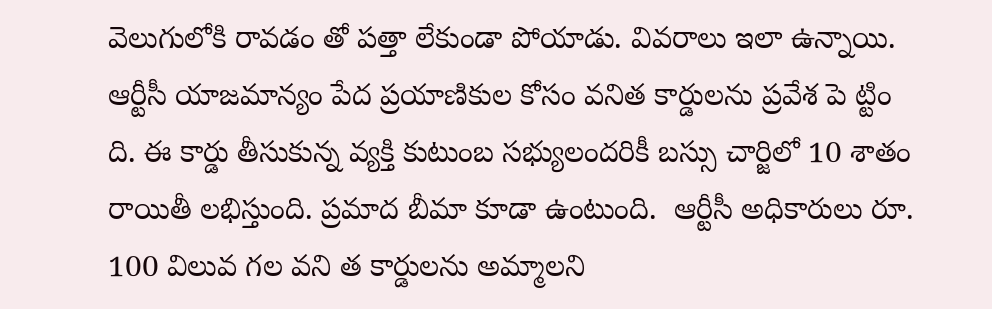వెలుగులోకి రావడం తో పత్తా లేకుండా పోయాడు. వివరాలు ఇలా ఉన్నాయి. ఆర్టీసీ యాజమాన్యం పేద ప్రయాణికుల కోసం వనిత కార్డులను ప్రవేశ పె ట్టిం ది. ఈ కార్డు తీసుకున్న వ్యక్తి కుటుంబ సభ్యులందరికీ బస్సు చార్జిలో 10 శాతం రాయితీ లభిస్తుంది. ప్రమాద బీమా కూడా ఉంటుంది.  ఆర్టీసీ అధికారులు రూ. 100 విలువ గల వని త కార్డులను అమ్మాలని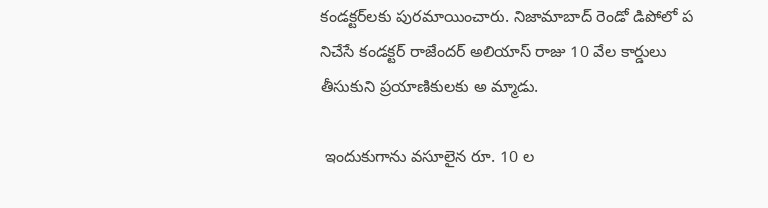కండక్టర్‌లకు పురమాయించారు. నిజామాబాద్ రెండో డిపోలో ప నిచేసే కండక్టర్ రాజేందర్ అలియాస్ రాజు 10 వేల కార్డులు తీసుకుని ప్రయాణికులకు అ మ్మాడు.

 ఇందుకుగాను వసూలైన రూ. 10 ల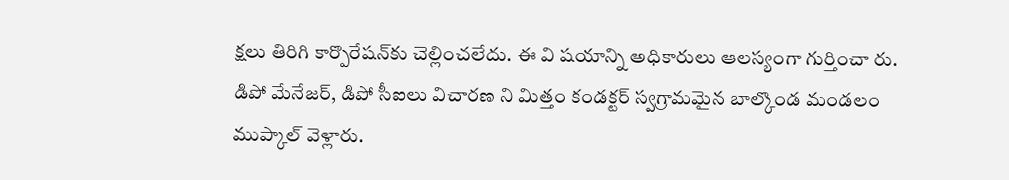క్షలు తిరిగి కార్పొరేషన్‌కు చెల్లించలేదు. ఈ వి షయాన్ని అధికారులు ఆలస్యంగా గుర్తించా రు. డిపో మేనేజర్, డిపో సీఐలు విచారణ ని మిత్తం కండక్టర్ స్వగ్రామమైన బాల్కొండ మండలం ముప్కాల్ వెళ్లారు.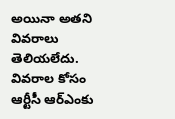అయినా అతని వివరాలు తెలియలేదు. వివరాల కోసం ఆర్టీసీ ఆర్‌ఎంకు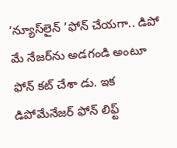‘న్యూస్‌లైన్ ’ఫోన్ చేయగా.. డిపో మే నేజర్‌ను అడగండి అంటూ ఫోన్ కట్ చేశా డు. ఇక డిపోమేనేజర్ ఫోన్ లిఫ్ట్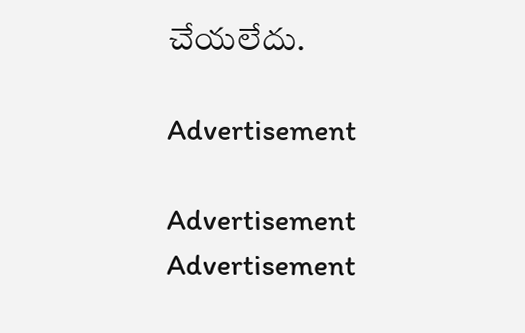చేయలేదు.

Advertisement

Advertisement
Advertisement